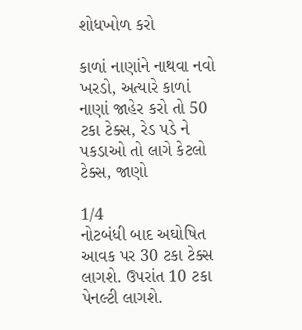શોધખોળ કરો

કાળાં નાણાંને નાથવા નવો ખરડો, અત્યારે કાળાં નાણાં જાહેર કરો તો 50 ટકા ટેક્સ, રેડ પડે ને પકડાઓ તો લાગે કેટલો ટેક્સ, જાણો

1/4
નોટબંધી બાદ અઘોષિત આવક પર 30 ટકા ટેક્સ લાગશે. ઉપરાંત 10 ટકા પેનલ્ટી લાગશે.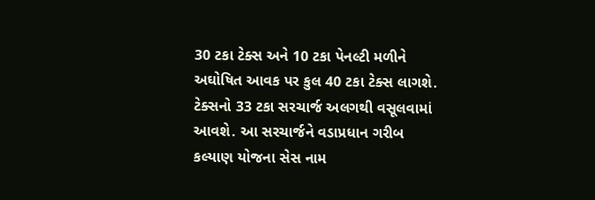30 ટકા ટેક્સ અને 10 ટકા પેનલ્ટી મળીને અઘોષિત આવક પર કુલ 40 ટકા ટેક્સ લાગશે. ટેક્સનો 33 ટકા સરચાર્જ અલગથી વસૂલવામાં આવશે. આ સરચાર્જને વડાપ્રધાન ગરીબ કલ્યાણ યોજના સેસ નામ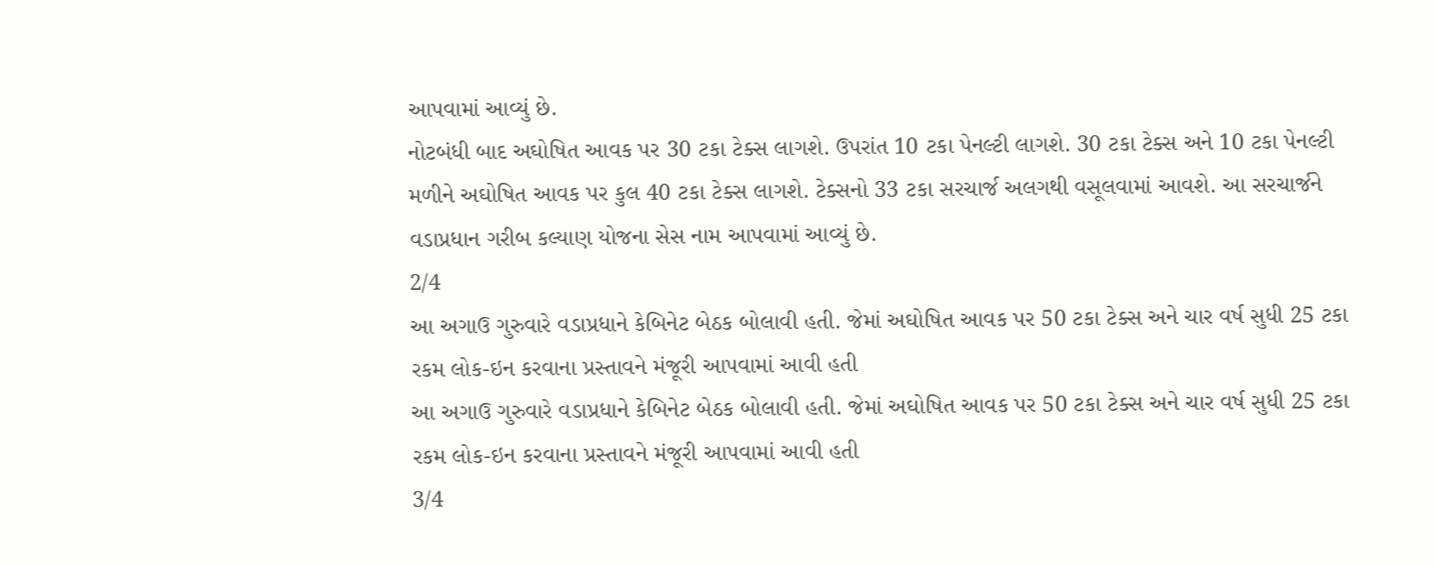આપવામાં આવ્યું છે.
નોટબંધી બાદ અઘોષિત આવક પર 30 ટકા ટેક્સ લાગશે. ઉપરાંત 10 ટકા પેનલ્ટી લાગશે. 30 ટકા ટેક્સ અને 10 ટકા પેનલ્ટી મળીને અઘોષિત આવક પર કુલ 40 ટકા ટેક્સ લાગશે. ટેક્સનો 33 ટકા સરચાર્જ અલગથી વસૂલવામાં આવશે. આ સરચાર્જને વડાપ્રધાન ગરીબ કલ્યાણ યોજના સેસ નામ આપવામાં આવ્યું છે.
2/4
આ અગાઉ ગુરુવારે વડાપ્રધાને કેબિનેટ બેઠક બોલાવી હતી. જેમાં અઘોષિત આવક પર 50 ટકા ટેક્સ અને ચાર વર્ષ સુધી 25 ટકા રકમ લોક-ઇન કરવાના પ્રસ્તાવને મંજૂરી આપવામાં આવી હતી
આ અગાઉ ગુરુવારે વડાપ્રધાને કેબિનેટ બેઠક બોલાવી હતી. જેમાં અઘોષિત આવક પર 50 ટકા ટેક્સ અને ચાર વર્ષ સુધી 25 ટકા રકમ લોક-ઇન કરવાના પ્રસ્તાવને મંજૂરી આપવામાં આવી હતી
3/4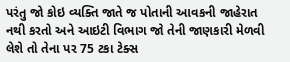પરંતુ જો કોઇ વ્યક્તિ જાતે જ પોતાની આવકની જાહેરાત નથી કરતો અને આઇટી વિભાગ જો તેની જાણકારી મેળવી લેશે તો તેના પર 75 ટકા ટેક્સ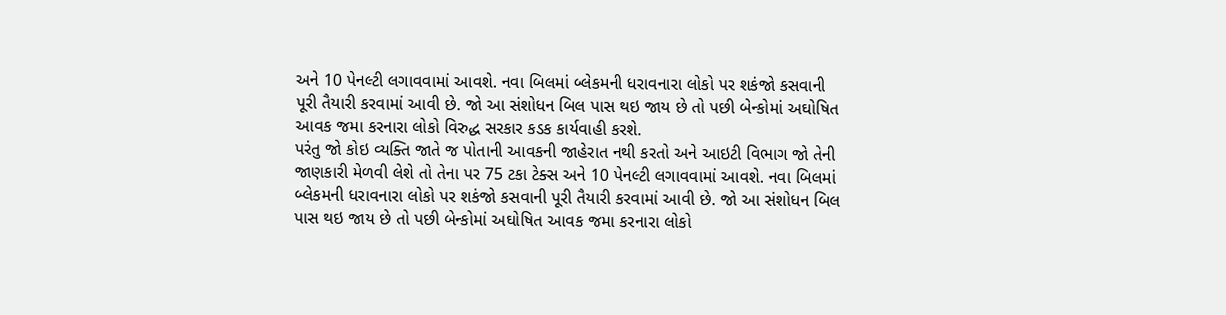અને 10 પેનલ્ટી લગાવવામાં આવશે. નવા બિલમાં બ્લેકમની ધરાવનારા લોકો પર શકંજો કસવાની પૂરી તૈયારી કરવામાં આવી છે. જો આ સંશોધન બિલ પાસ થઇ જાય છે તો પછી બેન્કોમાં અઘોષિત આવક જમા કરનારા લોકો વિરુદ્ધ સરકાર કડક કાર્યવાહી કરશે.
પરંતુ જો કોઇ વ્યક્તિ જાતે જ પોતાની આવકની જાહેરાત નથી કરતો અને આઇટી વિભાગ જો તેની જાણકારી મેળવી લેશે તો તેના પર 75 ટકા ટેક્સ અને 10 પેનલ્ટી લગાવવામાં આવશે. નવા બિલમાં બ્લેકમની ધરાવનારા લોકો પર શકંજો કસવાની પૂરી તૈયારી કરવામાં આવી છે. જો આ સંશોધન બિલ પાસ થઇ જાય છે તો પછી બેન્કોમાં અઘોષિત આવક જમા કરનારા લોકો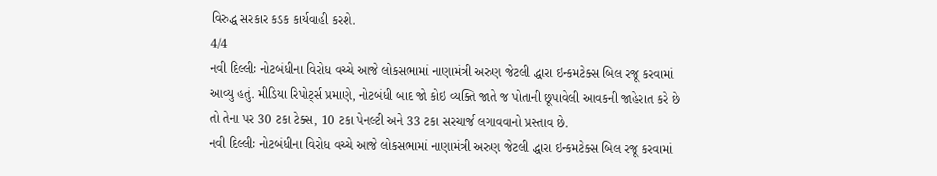વિરુદ્ધ સરકાર કડક કાર્યવાહી કરશે.
4/4
નવી દિલ્લીઃ નોટબંધીના વિરોધ વચ્ચે આજે લોકસભામાં નાણામંત્રી અરુણ જેટલી દ્ધારા ઇન્કમટેક્સ બિલ રજૂ કરવામાં આવ્યુ હતું. મીડિયા રિપોર્ટ્સ પ્રમાણે, નોટબંધી બાદ જો કોઇ વ્યક્તિ જાતે જ પોતાની છૂપાવેલી આવકની જાહેરાત કરે છે તો તેના પર 30 ટકા ટેક્સ, 10 ટકા પેનલ્ટી અને 33 ટકા સરચાર્જ લગાવવાનો પ્રસ્તાવ છે.
નવી દિલ્લીઃ નોટબંધીના વિરોધ વચ્ચે આજે લોકસભામાં નાણામંત્રી અરુણ જેટલી દ્ધારા ઇન્કમટેક્સ બિલ રજૂ કરવામાં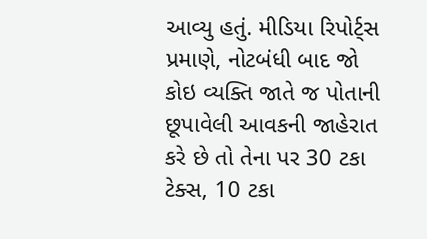આવ્યુ હતું. મીડિયા રિપોર્ટ્સ પ્રમાણે, નોટબંધી બાદ જો કોઇ વ્યક્તિ જાતે જ પોતાની છૂપાવેલી આવકની જાહેરાત કરે છે તો તેના પર 30 ટકા ટેક્સ, 10 ટકા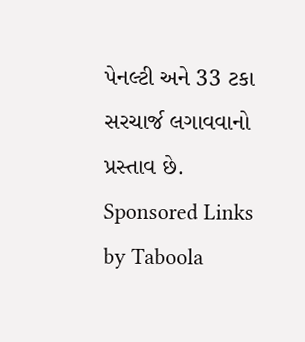પેનલ્ટી અને 33 ટકા સરચાર્જ લગાવવાનો પ્રસ્તાવ છે.
Sponsored Links by Taboola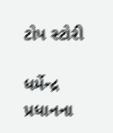ટોપ સ્ટોરી

ધર્મેન્દ્ર પ્રધાનના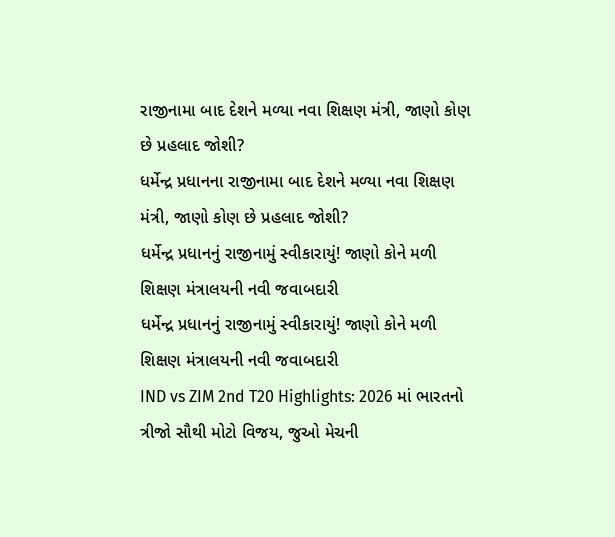રાજીનામા બાદ દેશને મળ્યા નવા શિક્ષણ મંત્રી, જાણો કોણ છે પ્રહલાદ જોશી?
ધર્મેન્દ્ર પ્રધાનના રાજીનામા બાદ દેશને મળ્યા નવા શિક્ષણ મંત્રી, જાણો કોણ છે પ્રહલાદ જોશી?
ધર્મેન્દ્ર પ્રધાનનું રાજીનામું સ્વીકારાયું! જાણો કોને મળી શિક્ષણ મંત્રાલયની નવી જવાબદારી
ધર્મેન્દ્ર પ્રધાનનું રાજીનામું સ્વીકારાયું! જાણો કોને મળી શિક્ષણ મંત્રાલયની નવી જવાબદારી
IND vs ZIM 2nd T20 Highlights: 2026 માં ભારતનો ત્રીજો સૌથી મોટો વિજય, જુઓ મેચની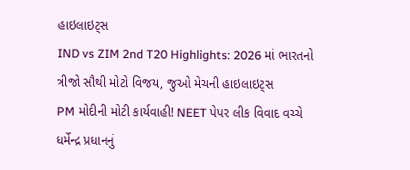હાઇલાઇટ્સ
IND vs ZIM 2nd T20 Highlights: 2026 માં ભારતનો ત્રીજો સૌથી મોટો વિજય, જુઓ મેચની હાઇલાઇટ્સ
PM મોદીની મોટી કાર્યવાહી! NEET પેપર લીક વિવાદ વચ્ચે ધર્મેન્દ્ર પ્રધાનનું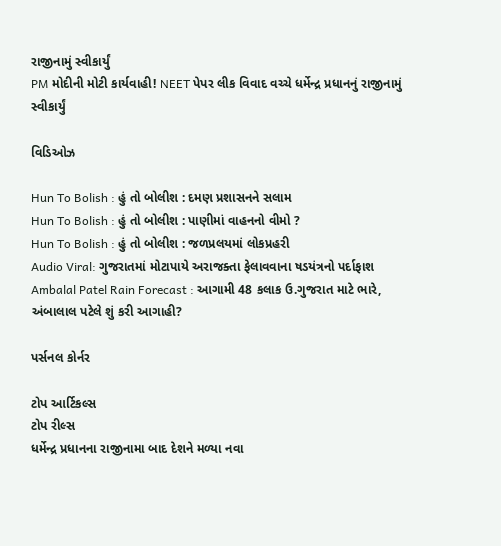રાજીનામું સ્વીકાર્યું
PM મોદીની મોટી કાર્યવાહી! NEET પેપર લીક વિવાદ વચ્ચે ધર્મેન્દ્ર પ્રધાનનું રાજીનામું સ્વીકાર્યું

વિડિઓઝ

Hun To Bolish : હું તો બોલીશ : દમણ પ્રશાસનને સલામ
Hun To Bolish : હું તો બોલીશ : પાણીમાં વાહનનો વીમો ?
Hun To Bolish : હું તો બોલીશ : જળપ્રલયમાં લોકપ્રહરી
Audio Viral: ગુજરાતમાં મોટાપાયે અરાજક્તા ફેલાવવાના ષડયંત્રનો પર્દાફાશ
Ambalal Patel Rain Forecast : આગામી 48 કલાક ઉ.ગુજરાત માટે ભારે, અંબાલાલ પટેલે શું કરી આગાહી?

પર્સનલ કોર્નર

ટોપ આર્ટિકલ્સ
ટોપ રીલ્સ
ધર્મેન્દ્ર પ્રધાનના રાજીનામા બાદ દેશને મળ્યા નવા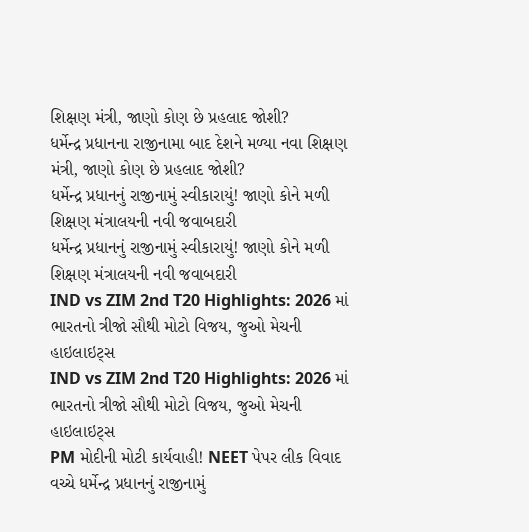શિક્ષણ મંત્રી, જાણો કોણ છે પ્રહલાદ જોશી?
ધર્મેન્દ્ર પ્રધાનના રાજીનામા બાદ દેશને મળ્યા નવા શિક્ષણ મંત્રી, જાણો કોણ છે પ્રહલાદ જોશી?
ધર્મેન્દ્ર પ્રધાનનું રાજીનામું સ્વીકારાયું! જાણો કોને મળી શિક્ષણ મંત્રાલયની નવી જવાબદારી
ધર્મેન્દ્ર પ્રધાનનું રાજીનામું સ્વીકારાયું! જાણો કોને મળી શિક્ષણ મંત્રાલયની નવી જવાબદારી
IND vs ZIM 2nd T20 Highlights: 2026 માં ભારતનો ત્રીજો સૌથી મોટો વિજય, જુઓ મેચની હાઇલાઇટ્સ
IND vs ZIM 2nd T20 Highlights: 2026 માં ભારતનો ત્રીજો સૌથી મોટો વિજય, જુઓ મેચની હાઇલાઇટ્સ
PM મોદીની મોટી કાર્યવાહી! NEET પેપર લીક વિવાદ વચ્ચે ધર્મેન્દ્ર પ્રધાનનું રાજીનામું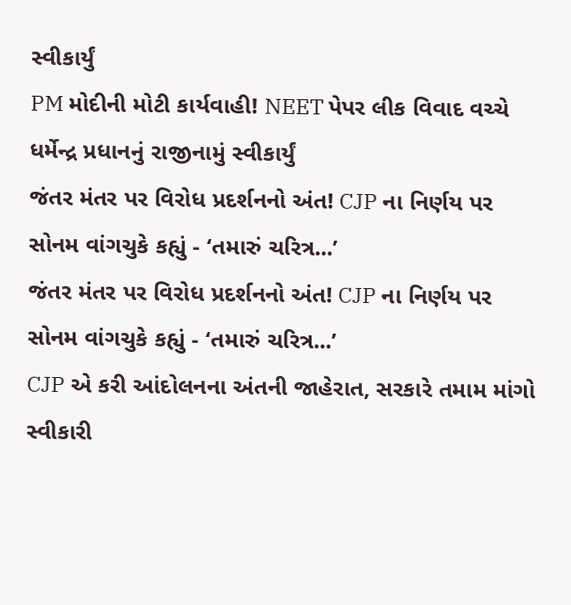સ્વીકાર્યું
PM મોદીની મોટી કાર્યવાહી! NEET પેપર લીક વિવાદ વચ્ચે ધર્મેન્દ્ર પ્રધાનનું રાજીનામું સ્વીકાર્યું
જંતર મંતર પર વિરોધ પ્રદર્શનનો અંત! CJP ના નિર્ણય પર સોનમ વાંગચુકે કહ્યું - ‘તમારું ચરિત્ર...’
જંતર મંતર પર વિરોધ પ્રદર્શનનો અંત! CJP ના નિર્ણય પર સોનમ વાંગચુકે કહ્યું - ‘તમારું ચરિત્ર...’
CJP એ કરી આંદોલનના અંતની જાહેરાત, સરકારે તમામ માંગો સ્વીકારી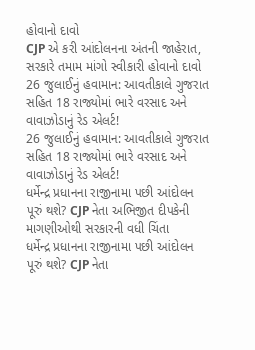હોવાનો દાવો
CJP એ કરી આંદોલનના અંતની જાહેરાત, સરકારે તમામ માંગો સ્વીકારી હોવાનો દાવો
26 જુલાઈનું હવામાન: આવતીકાલે ગુજરાત સહિત 18 રાજ્યોમાં ભારે વરસાદ અને વાવાઝોડાનું રેડ એલર્ટ!
26 જુલાઈનું હવામાન: આવતીકાલે ગુજરાત સહિત 18 રાજ્યોમાં ભારે વરસાદ અને વાવાઝોડાનું રેડ એલર્ટ!
ધર્મેન્દ્ર પ્રધાનના રાજીનામા પછી આંદોલન પૂરું થશે? CJP નેતા અભિજીત દીપકેની માગણીઓથી સરકારની વધી ચિંતા
ધર્મેન્દ્ર પ્રધાનના રાજીનામા પછી આંદોલન પૂરું થશે? CJP નેતા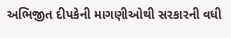અભિજીત દીપકેની માગણીઓથી સરકારની વધી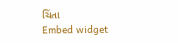ચિંતા
Embed widget